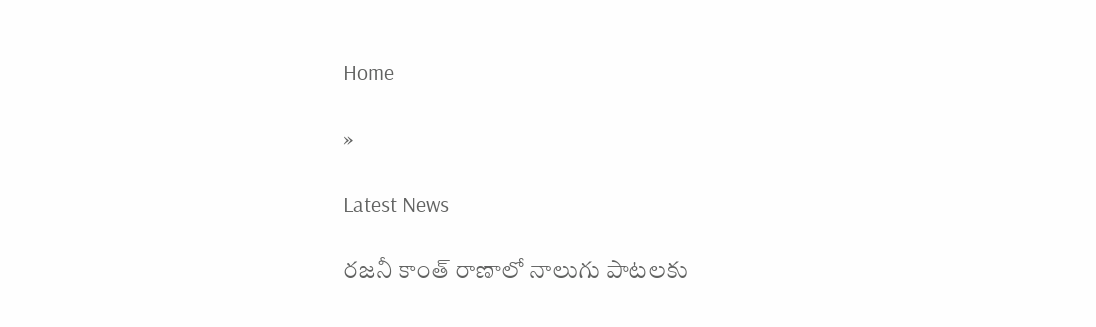Home

»

Latest News

రజనీ కాంత్ రాణాలో నాలుగు పాటలకు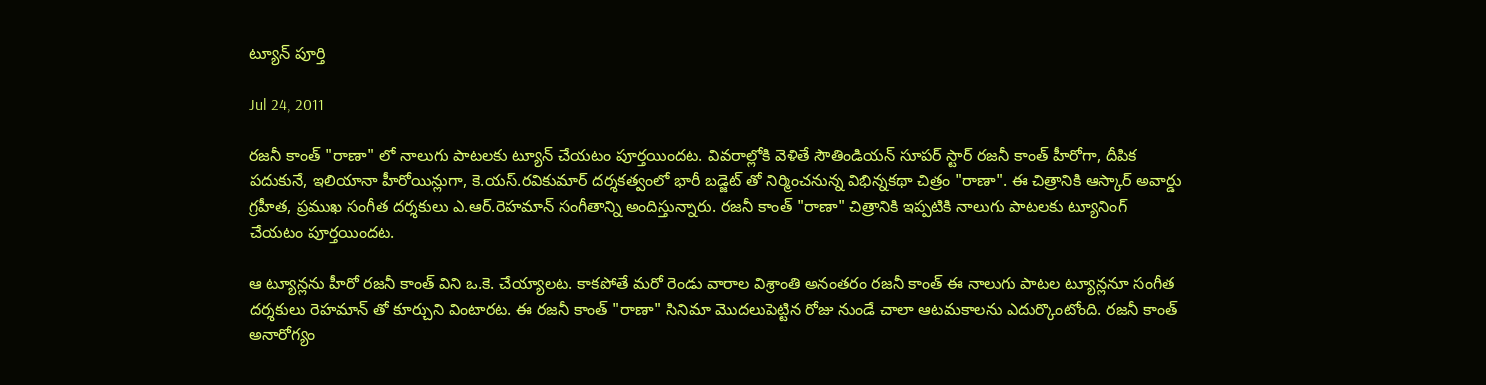ట్యూన్ పూర్తి

Jul 24, 2011

రజనీ కాంత్ "రాణా" లో నాలుగు పాటలకు ట్యూన్ చేయటం పూర్తయిందట. వివరాల్లోకి వెళితే సౌతిండియన్ సూపర్ స్టార్ రజనీ కాంత్ హీరోగా, దీపిక పదుకునే, ఇలియానా హీరోయిన్లుగా, కె.యస్.రవికుమార్ దర్శకత్వంలో భారీ బడ్జెట్ తో నిర్మించనున్న విభిన్నకథా చిత్రం "రాణా". ఈ చిత్రానికి ఆస్కార్ అవార్డు గ్రహీత, ప్రముఖ సంగీత దర్శకులు ఎ.ఆర్.రెహమాన్ సంగీతాన్ని అందిస్తున్నారు. రజనీ కాంత్ "రాణా" చిత్రానికి ఇప్పటికి నాలుగు పాటలకు ట్యూనింగ్ చేయటం పూర్తయిందట.

ఆ ట్యూన్లను హీరో రజనీ కాంత్ విని ఒ.కె. చేయ్యాలట. కాకపోతే మరో రెండు వారాల విశ్రాంతి అనంతరం రజనీ కాంత్ ఈ నాలుగు పాటల ట్యూన్లనూ సంగీత దర్శకులు రెహమాన్ తో కూర్చుని వింటారట. ఈ రజనీ కాంత్ "రాణా" సినిమా మొదలుపెట్టిన రోజు నుండే చాలా ఆటమకాలను ఎదుర్కొంటోంది. రజనీ కాంత్ అనారోగ్యం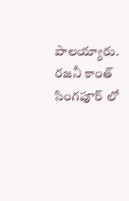పాలయ్యారు. రజనీ కాంత్ సింగపూర్ లో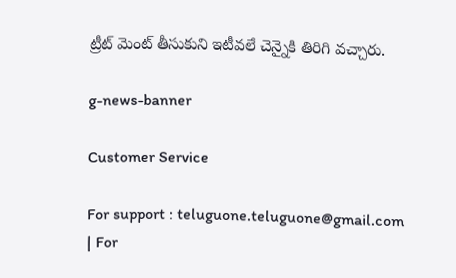ట్రీట్ మెంట్ తీసుకుని ఇటీవలే చెన్నైకి తిరిగి వచ్చారు.

g-news-banner

Customer Service

For support : teluguone.teluguone@gmail.com | For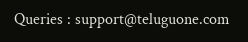Queries : support@teluguone.com